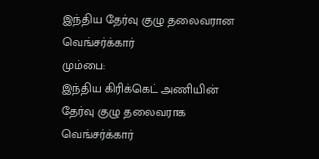இந்திய தேர்வு குழு தலைவரான வெங்சர்க்கார்
மும்பை:
இந்திய கிரிக்கெட் அணியின் தேர்வு குழு தலைவராக வெங்சர்க்கார்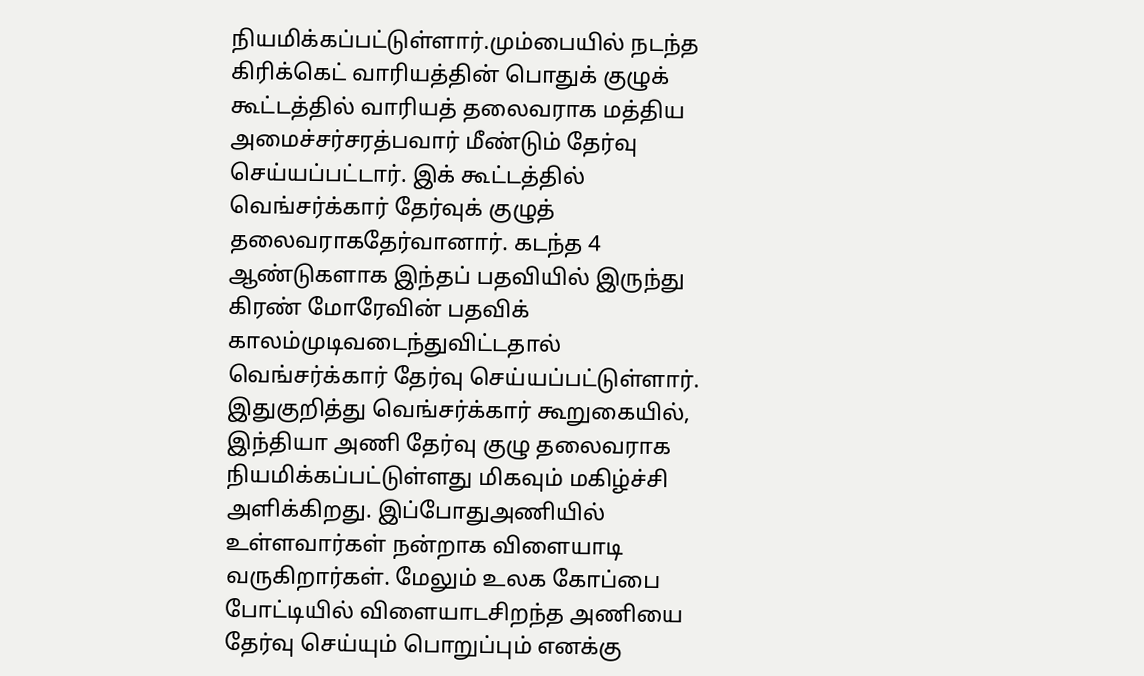நியமிக்கப்பட்டுள்ளார்.மும்பையில் நடந்த கிரிக்கெட் வாரியத்தின் பொதுக் குழுக் கூட்டத்தில் வாரியத் தலைவராக மத்திய அமைச்சர்சரத்பவார் மீண்டும் தேர்வு செய்யப்பட்டார். இக் கூட்டத்தில் வெங்சர்க்கார் தேர்வுக் குழுத் தலைவராகதேர்வானார். கடந்த 4 ஆண்டுகளாக இந்தப் பதவியில் இருந்து கிரண் மோரேவின் பதவிக் காலம்முடிவடைந்துவிட்டதால் வெங்சர்க்கார் தேர்வு செய்யப்பட்டுள்ளார்.
இதுகுறித்து வெங்சர்க்கார் கூறுகையில்,
இந்தியா அணி தேர்வு குழு தலைவராக நியமிக்கப்பட்டுள்ளது மிகவும் மகிழ்ச்சி அளிக்கிறது. இப்போதுஅணியில் உள்ளவார்கள் நன்றாக விளையாடி வருகிறார்கள். மேலும் உலக கோப்பை போட்டியில் விளையாடசிறந்த அணியை தேர்வு செய்யும் பொறுப்பும் எனக்கு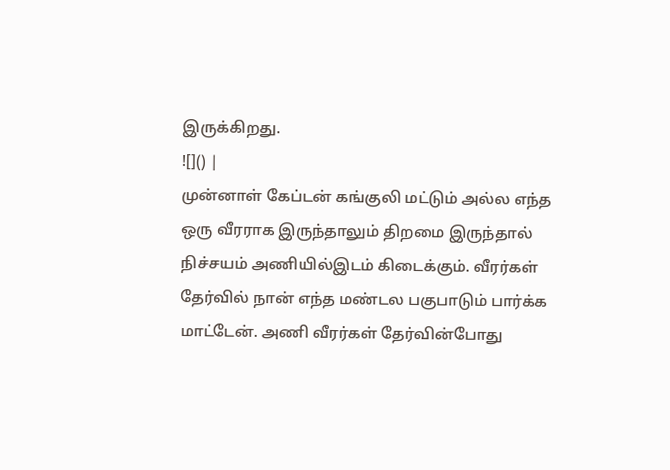இருக்கிறது.
![]() |
முன்னாள் கேப்டன் கங்குலி மட்டும் அல்ல எந்த ஒரு வீரராக இருந்தாலும் திறமை இருந்தால் நிச்சயம் அணியில்இடம் கிடைக்கும். வீரர்கள் தேர்வில் நான் எந்த மண்டல பகுபாடும் பார்க்க மாட்டேன். அணி வீரர்கள் தேர்வின்போது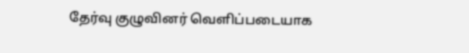தேர்வு குழுவினர் வெளிப்படையாக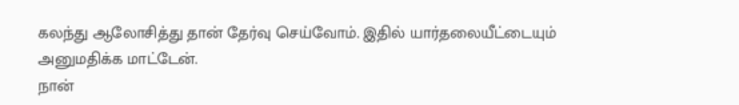கலந்து ஆலோசித்து தான் தேர்வு செய்வோம். இதில் யார்தலையீட்டையும் அனுமதிக்க மாட்டேன்.
நான்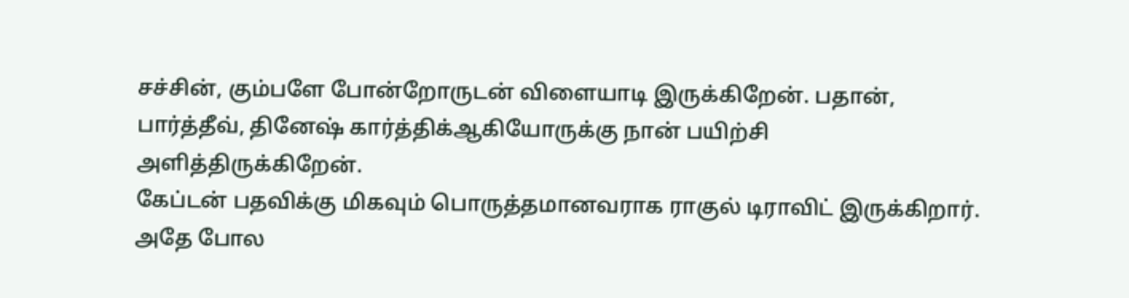சச்சின், கும்பளே போன்றோருடன் விளையாடி இருக்கிறேன். பதான், பார்த்தீவ், தினேஷ் கார்த்திக்ஆகியோருக்கு நான் பயிற்சி அளித்திருக்கிறேன்.
கேப்டன் பதவிக்கு மிகவும் பொருத்தமானவராக ராகுல் டிராவிட் இருக்கிறார். அதே போல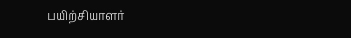பயிற்சியாளர்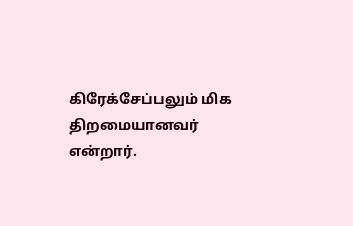கிரேக்சேப்பலும் மிக திறமையானவர் என்றார்.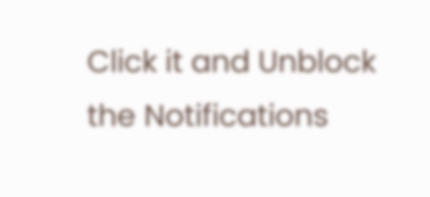Click it and Unblock the Notifications